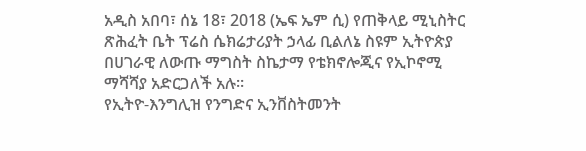አዲስ አበባ፣ ሰኔ 18፣ 2018 (ኤፍ ኤም ሲ) የጠቅላይ ሚኒስትር ጽሕፈት ቤት ፕሬስ ሴክሬታሪያት ኃላፊ ቢልለኔ ስዩም ኢትዮጵያ በሀገራዊ ለውጡ ማግስት ስኬታማ የቴክኖሎጂና የኢኮኖሚ ማሻሻያ አድርጋለች አሉ።
የኢትዮ-እንግሊዝ የንግድና ኢንቨስትመንት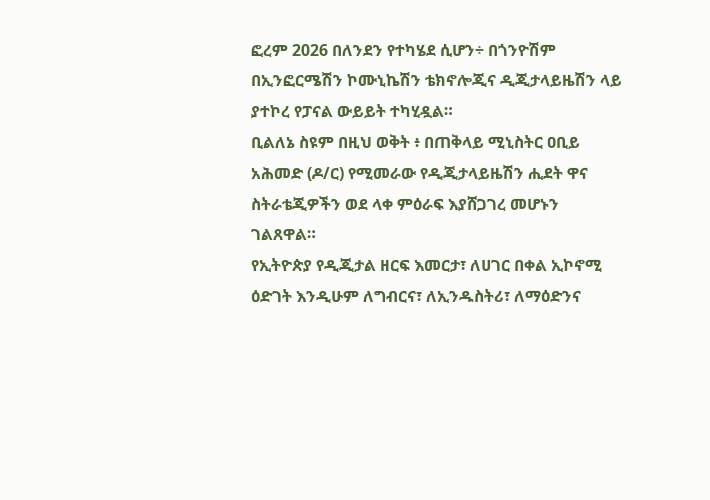ፎረም 2026 በለንደን የተካሄደ ሲሆን÷ በጎንዮሽም በኢንፎርሜሽን ኮሙኒኬሽን ቴክኖሎጂና ዲጂታላይዜሽን ላይ ያተኮረ የፓናል ውይይት ተካሂዷል።
ቢልለኔ ስዩም በዚህ ወቅት ፥ በጠቅላይ ሚኒስትር ዐቢይ አሕመድ (ዶ/ር) የሚመራው የዲጂታላይዜሽን ሒደት ዋና ስትራቴጂዎችን ወደ ላቀ ምዕራፍ እያሸጋገረ መሆኑን ገልጸዋል።
የኢትዮጵያ የዲጂታል ዘርፍ እመርታ፣ ለሀገር በቀል ኢኮኖሚ ዕድገት እንዲሁም ለግብርና፣ ለኢንዱስትሪ፣ ለማዕድንና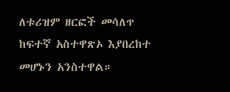ለቱሪዝም ዘርፎች መሳለጥ ከፍተኛ አስተዋጽኦ እያበረከተ መሆኑን አንስተዋል።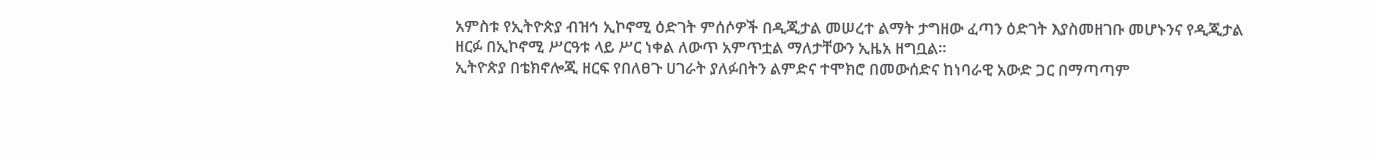አምስቱ የኢትዮጵያ ብዝኅ ኢኮኖሚ ዕድገት ምሰሶዎች በዲጂታል መሠረተ ልማት ታግዘው ፈጣን ዕድገት እያስመዘገቡ መሆኑንና የዲጂታል ዘርፉ በኢኮኖሚ ሥርዓቱ ላይ ሥር ነቀል ለውጥ አምጥቷል ማለታቸውን ኢዜአ ዘግቧል።
ኢትዮጵያ በቴክኖሎጂ ዘርፍ የበለፀጉ ሀገራት ያለፉበትን ልምድና ተሞክሮ በመውሰድና ከነባራዊ አውድ ጋር በማጣጣም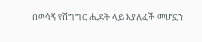በወሳኝ የሽግግር ሒደት ላይ እያለፈች መሆኗን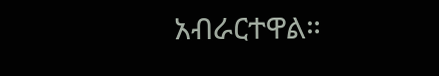አብራርተዋል።